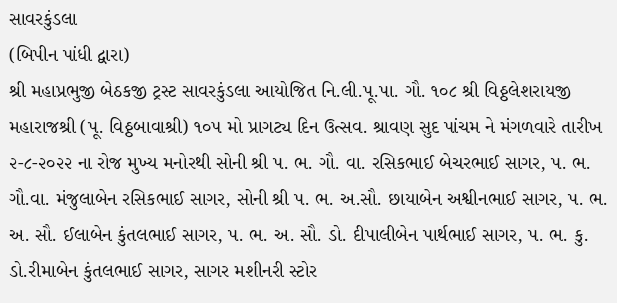સાવરકુંડલા
(બિપીન પાંધી દ્વારા)
શ્રી મહાપ્રભુજી બેઠકજી ટ્રસ્ટ સાવરકુંડલા આયોજિત નિ.લી.પૂ.પા. ગૌ. ૧૦૮ શ્રી વિઠ્ઠલેશરાયજી મહારાજશ્રી (પૂ. વિઠ્ઠબાવાશ્રી) ૧૦૫ મો પ્રાગટ્ય દિન ઉત્સવ. શ્રાવણ સુદ પાંચમ ને મંગળવારે તારીખ ૨-૮-૨૦૨૨ ના રોજ મુખ્ય મનોરથી સોની શ્રી પ. ભ. ગૌ. વા. રસિકભાઈ બેચરભાઈ સાગર, પ. ભ. ગૌ.વા. મંજુલાબેન રસિકભાઈ સાગર, સોની શ્રી પ. ભ. અ.સૌ. છાયાબેન અશ્વીનભાઈ સાગર, પ. ભ. અ. સૌ. ઈલાબેન કુંતલભાઈ સાગર, પ. ભ. અ. સૌ. ડો. દીપાલીબેન પાર્થભાઈ સાગર, પ. ભ. કુ. ડો.રીમાબેન કુંતલભાઈ સાગર, સાગર મશીનરી સ્ટોર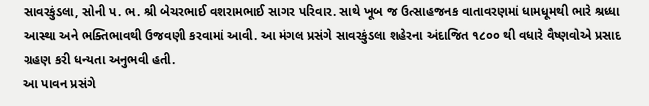સાવરકુંડલા, સોની પ. ભ. શ્રી બેચરભાઈ વશરામભાઈ સાગર પરિવાર. સાથે ખૂબ જ ઉત્સાહજનક વાતાવરણમાં ધામધૂમથી ભારે શ્રધ્ધા આસ્થા અને ભક્તિભાવથી ઉજવણી કરવામાં આવી. આ મંગલ પ્રસંગે સાવરકુંડલા શહેરના અંદાજિત ૧૮૦૦ થી વધારે વૈષ્ણવોએ પ્રસાદ ગ્રહણ કરી ધન્યતા અનુભવી હતી.
આ પાવન પ્રસંગે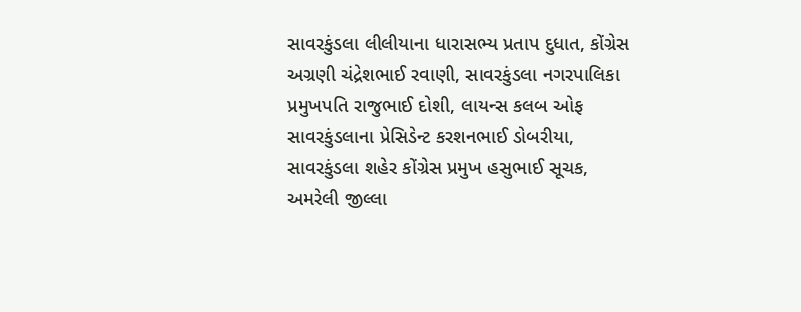સાવરકુંડલા લીલીયાના ધારાસભ્ય પ્રતાપ દુધાત, કોંગ્રેસ અગ્રણી ચંદ્રેશભાઈ રવાણી, સાવરકુંડલા નગરપાલિકા પ્રમુખપતિ રાજુભાઈ દોશી, લાયન્સ કલબ ઓફ સાવરકુંડલાના પ્રેસિડેન્ટ કરશનભાઈ ડોબરીયા, સાવરકુંડલા શહેર કોંગ્રેસ પ્રમુખ હસુભાઈ સૂચક, અમરેલી જીલ્લા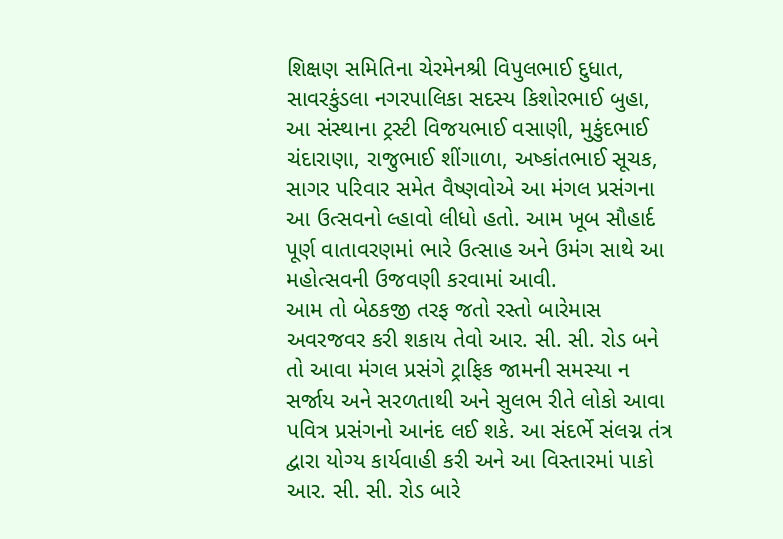શિક્ષણ સમિતિના ચેરમેનશ્રી વિપુલભાઈ દુધાત, સાવરકુંડલા નગરપાલિકા સદસ્ય કિશોરભાઈ બુહા, આ સંસ્થાના ટ્રસ્ટી વિજયભાઈ વસાણી, મુકુંદભાઈ ચંદારાણા, રાજુભાઈ શીંગાળા, અષ્કાંતભાઈ સૂચક, સાગર પરિવાર સમેત વૈષ્ણવોએ આ મંગલ પ્રસંગના આ ઉત્સવનો લ્હાવો લીધો હતો. આમ ખૂબ સૌહાર્દ પૂર્ણ વાતાવરણમાં ભારે ઉત્સાહ અને ઉમંગ સાથે આ મહોત્સવની ઉજવણી કરવામાં આવી.
આમ તો બેઠકજી તરફ જતો રસ્તો બારેમાસ અવરજવર કરી શકાય તેવો આર. સી. સી. રોડ બને તો આવા મંગલ પ્રસંગે ટ્રાફિક જામની સમસ્યા ન સર્જાય અને સરળતાથી અને સુલભ રીતે લોકો આવા પવિત્ર પ્રસંગનો આનંદ લઈ શકે. આ સંદર્ભે સંલગ્ન તંત્ર દ્વારા યોગ્ય કાર્યવાહી કરી અને આ વિસ્તારમાં પાકો આર. સી. સી. રોડ બારે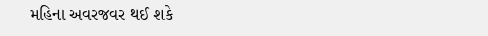મહિના અવરજવર થઈ શકે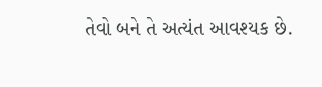તેવો બને તે અત્યંત આવશ્યક છે.